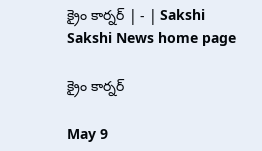క్రైం కార్నర్‌ | - | Sakshi
Sakshi News home page

క్రైం కార్నర్‌

May 9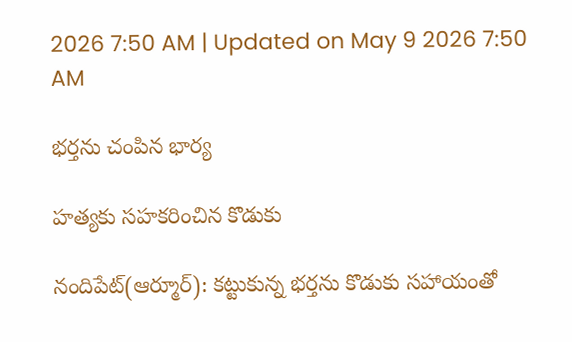2026 7:50 AM | Updated on May 9 2026 7:50 AM

భర్తను చంపిన భార్య

హత్యకు సహకరించిన కొడుకు

నందిపేట్‌(ఆర్మూర్‌): కట్టుకున్న భర్తను కొడుకు సహాయంతో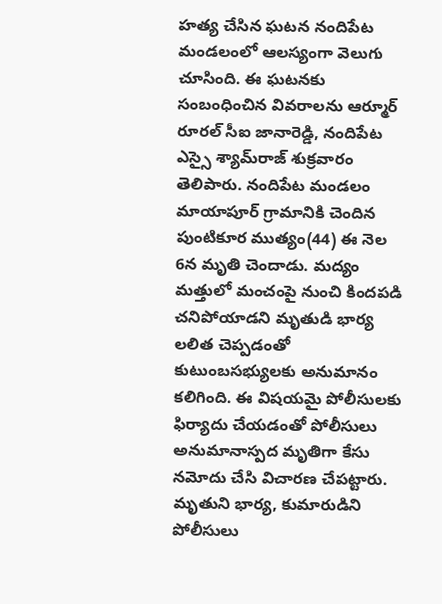హత్య చేసిన ఘటన నందిపేట మండలంలో ఆలస్యంగా వెలుగు చూసింది. ఈ ఘటనకు సంబంధించిన వివరాలను ఆర్మూర్‌ రూరల్‌ సీఐ జానారెడ్డి, నందిపేట ఎస్సై శ్యామ్‌రాజ్‌ శుక్రవారం తెలిపారు. నందిపేట మండలం మాయాపూర్‌ గ్రామానికి చెందిన పుంటికూర ముత్యం(44) ఈ నెల 6న మృతి చెందాడు. మద్యం మత్తులో మంచంపై నుంచి కిందపడి చనిపోయాడని మృతుడి భార్య లలిత చెప్పడంతో కుటుంబసభ్యులకు అనుమానం కలిగింది. ఈ విషయమై పోలీసులకు ఫిర్యాదు చేయడంతో పోలీసులు అనుమానాస్పద మృతిగా కేసు నమోదు చేసి విచారణ చేపట్టారు. మృతుని భార్య, కుమారుడిని పోలీసులు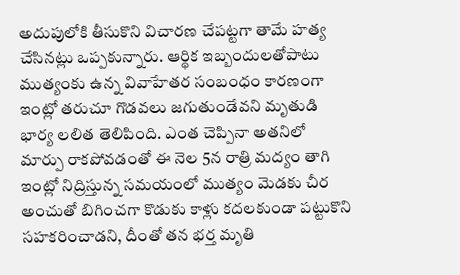అదుపులోకి తీసుకొని విచారణ చేపట్టగా తామే హత్య చేసినట్లు ఒప్పకున్నారు. ఆర్థిక ఇబ్బందులతోపాటు ముత్యంకు ఉన్న వివాహేతర సంబంధం కారణంగా ఇంట్లో తరుచూ గొడవలు జగుతుండేవని మృతుడి భార్య లలిత తెలిపింది. ఎంత చెప్పినా అతనిలో మార్పు రాకపోవడంతో ఈ నెల 5న రాత్రి మద్యం తాగి ఇంట్లో నిద్రిస్తున్న సమయంలో ముత్యం మెడకు చీర అంచుతో బిగించగా కొడుకు కాళ్లు కదలకుండా పట్టుకొని సహకరించాడని, దీంతో తన భర్త మృతి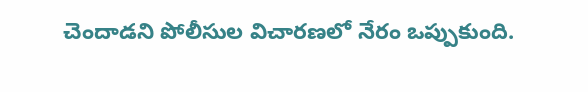చెందాడని పోలీసుల విచారణలో నేరం ఒప్పుకుంది.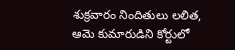శుక్రవారం నిందితులు లలిత, ఆమె కుమారుడిని కోర్టులో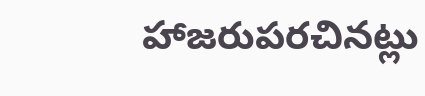హాజరుపరచినట్లు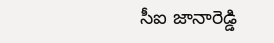సీఐ జానారెడ్డి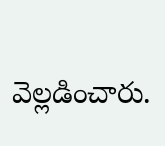వెల్లడించారు.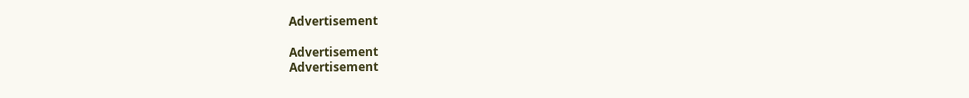Advertisement

Advertisement
Advertisement